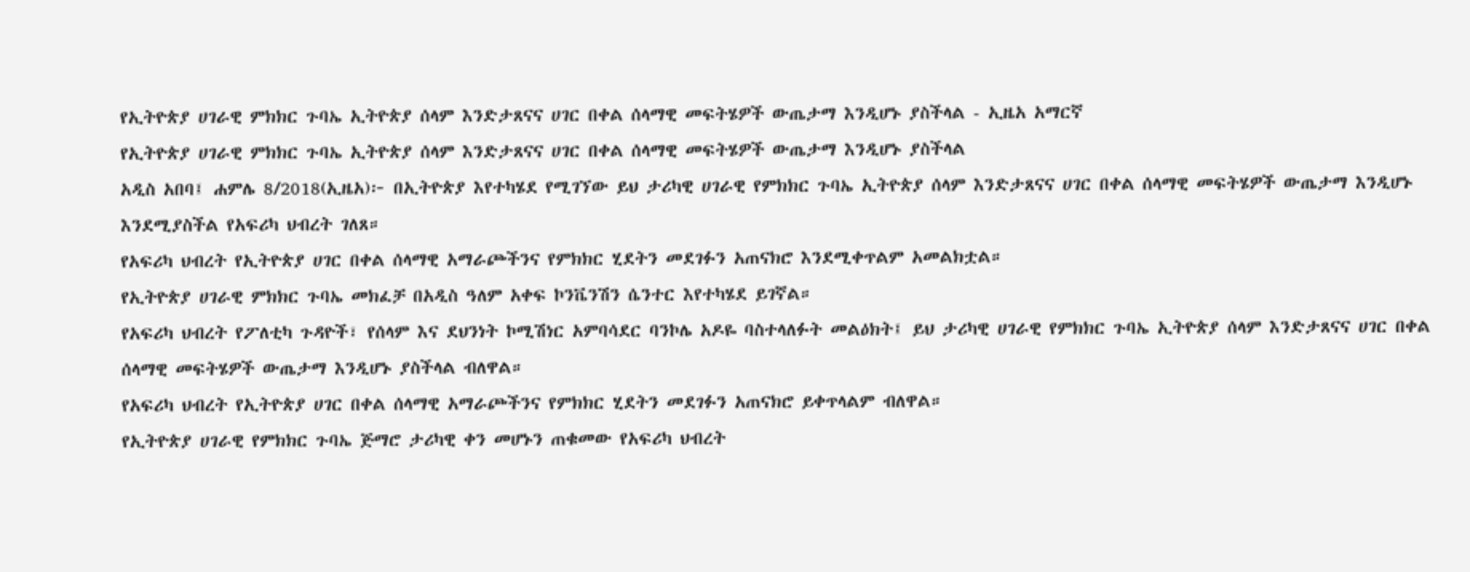የኢትዮጵያ ሀገራዊ ምክክር ጉባኤ ኢትዮጵያ ሰላም እንድታጸናና ሀገር በቀል ሰላማዊ መፍትሄዎች ውጤታማ እንዲሆኑ ያስችላል - ኢዜአ አማርኛ
የኢትዮጵያ ሀገራዊ ምክክር ጉባኤ ኢትዮጵያ ሰላም እንድታጸናና ሀገር በቀል ሰላማዊ መፍትሄዎች ውጤታማ እንዲሆኑ ያስችላል
አዲስ አበባ፤ ሐምሌ 8/2018(ኢዜአ)፦ በኢትዮጵያ እየተካሄደ የሚገኘው ይህ ታሪካዊ ሀገራዊ የምክክር ጉባኤ ኢትዮጵያ ሰላም እንድታጸናና ሀገር በቀል ሰላማዊ መፍትሄዎች ውጤታማ እንዲሆኑ እንደሚያስችል የአፍሪካ ህብረት ገለጸ።
የአፍሪካ ህብረት የኢትዮጵያ ሀገር በቀል ሰላማዊ አማራጮችንና የምክክር ሂደትን መደገፉን አጠናክሮ እንደሚቀጥልም አመልክቷል።
የኢትዮጵያ ሀገራዊ ምክክር ጉባኤ መክፈቻ በአዲስ ዓለም አቀፍ ኮንቬንሽን ሴንተር እየተካሄደ ይገኛል።
የአፍሪካ ህብረት የፖለቲካ ጉዳዮች፣ የሰላም እና ደህንነት ኮሚሽነር አምባሳደር ባንኮሌ አዶዬ ባስተላለፉት መልዕክት፤ ይህ ታሪካዊ ሀገራዊ የምክክር ጉባኤ ኢትዮጵያ ሰላም እንድታጸናና ሀገር በቀል ሰላማዊ መፍትሄዎች ውጤታማ እንዲሆኑ ያስችላል ብለዋል።
የአፍሪካ ህብረት የኢትዮጵያ ሀገር በቀል ሰላማዊ አማራጮችንና የምክክር ሂደትን መደገፉን አጠናክሮ ይቀጥላልም ብለዋል።
የኢትዮጵያ ሀገራዊ የምክክር ጉባኤ ጅማሮ ታሪካዊ ቀን መሆኑን ጠቁመው የአፍሪካ ህብረት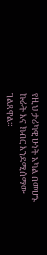የዚህ ታሪካዊ ሁነት አካል በመሆኑ ኩራት እና ክብር እንደሚሰማው ገልጸዋል።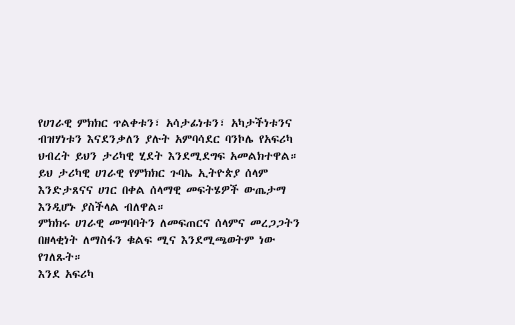የሀገራዊ ምክክር ጥልቀቱን፣ አሳታፊነቱን፣ አካታችነቱንና ብዝሃነቱን እናደንቃለን ያሉት አምባሳደር ባንኮሌ የአፍሪካ ህብረት ይህን ታሪካዊ ሂደት እንደሚደግፍ አመልክተዋል።
ይህ ታሪካዊ ሀገራዊ የምክክር ጉባኤ ኢትዮጵያ ሰላም እንድታጸናና ሀገር በቀል ሰላማዊ መፍትሄዎች ውጤታማ እንዲሆኑ ያስችላል ብለዋል።
ምክክሩ ሀገራዊ መግባባትን ለመፍጠርና ሰላምና መረጋጋትን በዘላቂነት ለማስፋን ቁልፍ ሚና እንደሚጫወትም ነው የገለጹት።
እንደ አፍሪካ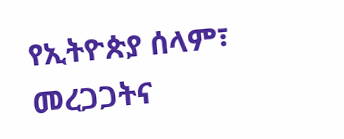የኢትዮጵያ ሰላም፣ መረጋጋትና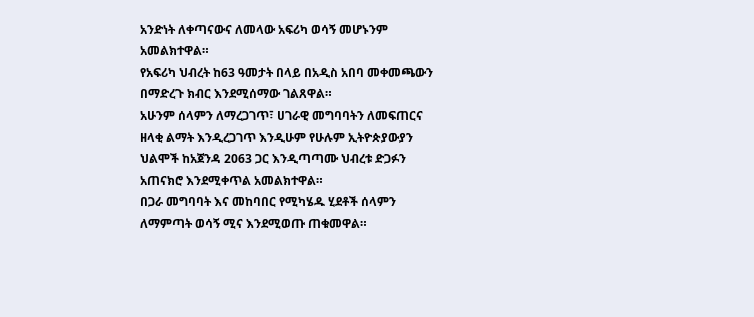አንድነት ለቀጣናውና ለመላው አፍሪካ ወሳኝ መሆኑንም አመልክተዋል።
የአፍሪካ ህብረት ከ63 ዓመታት በላይ በአዲስ አበባ መቀመጫውን በማድረጉ ክብር እንደሚሰማው ገልጸዋል።
አሁንም ሰላምን ለማረጋገጥ፣ ሀገራዊ መግባባትን ለመፍጠርና ዘላቂ ልማት እንዲረጋገጥ እንዲሁም የሁሉም ኢትዮጵያውያን ህልሞች ከአጀንዳ 2063 ጋር እንዲጣጣሙ ህብረቱ ድጋፉን አጠናክሮ እንደሚቀጥል አመልክተዋል።
በጋራ መግባባት እና መከባበር የሚካሄዱ ሂደቶች ሰላምን ለማምጣት ወሳኝ ሚና እንደሚወጡ ጠቁመዋል።